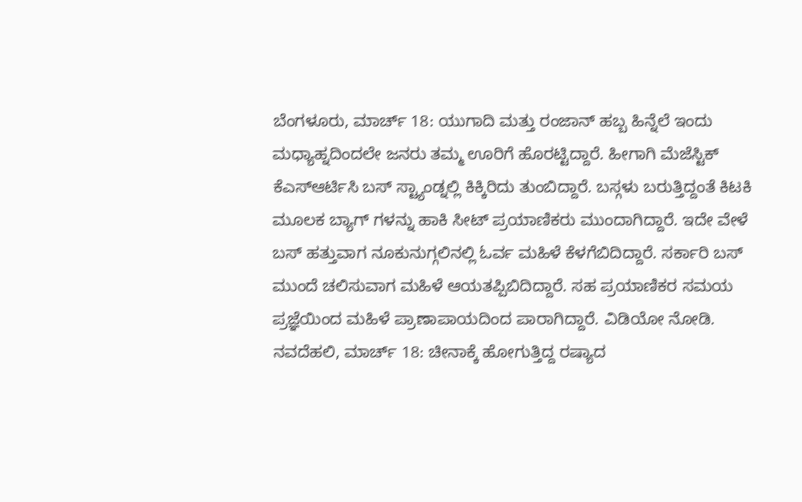ಬೆಂಗಳೂರು, ಮಾರ್ಚ್ 18: ಯುಗಾದಿ ಮತ್ತು ರಂಜಾನ್ ಹಬ್ಬ ಹಿನ್ನೆಲೆ ಇಂದು ಮಧ್ಯಾಹ್ನದಿಂದಲೇ ಜನರು ತಮ್ಮ ಊರಿಗೆ ಹೊರಟ್ಟಿದ್ದಾರೆ. ಹೀಗಾಗಿ ಮೆಜೆಸ್ಟಿಕ್ ಕೆಎಸ್ಆರ್ಟಿಸಿ ಬಸ್ ಸ್ಟ್ಯಾಂಡ್ನಲ್ಲಿ ಕಿಕ್ಕಿರಿದು ತುಂಬಿದ್ದಾರೆ. ಬಸ್ಗಳು ಬರುತ್ತಿದ್ದಂತೆ ಕಿಟಕಿ ಮೂಲಕ ಬ್ಯಾಗ್ ಗಳನ್ನು ಹಾಕಿ ಸೀಟ್ ಪ್ರಯಾಣಿಕರು ಮುಂದಾಗಿದ್ದಾರೆ. ಇದೇ ವೇಳೆ ಬಸ್ ಹತ್ತುವಾಗ ನೂಕುನುಗ್ಗಲಿನಲ್ಲಿ ಓರ್ವ ಮಹಿಳೆ ಕೆಳಗೆಬಿದಿದ್ದಾರೆ. ಸರ್ಕಾರಿ ಬಸ್ ಮುಂದೆ ಚಲಿಸುವಾಗ ಮಹಿಳೆ ಆಯತಪ್ಪಿಬಿದಿದ್ದಾರೆ. ಸಹ ಪ್ರಯಾಣಿಕರ ಸಮಯ ಪ್ರಜ್ಞೆಯಿಂದ ಮಹಿಳೆ ಪ್ರಾಣಾಪಾಯದಿಂದ ಪಾರಾಗಿದ್ದಾರೆ. ವಿಡಿಯೋ ನೋಡಿ.
ನವದೆಹಲಿ, ಮಾರ್ಚ್ 18: ಚೀನಾಕ್ಕೆ ಹೋಗುತ್ತಿದ್ದ ರಷ್ಯಾದ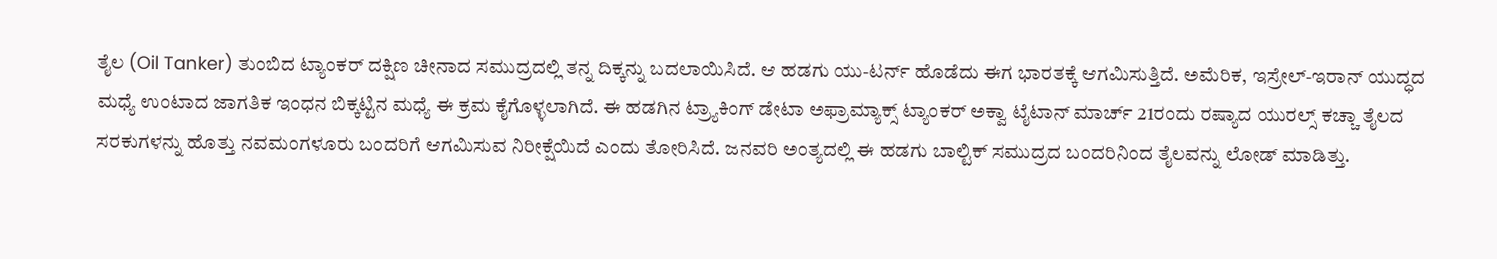ತೈಲ (Oil Tanker) ತುಂಬಿದ ಟ್ಯಾಂಕರ್ ದಕ್ಷಿಣ ಚೀನಾದ ಸಮುದ್ರದಲ್ಲಿ ತನ್ನ ದಿಕ್ಕನ್ನು ಬದಲಾಯಿಸಿದೆ. ಆ ಹಡಗು ಯು-ಟರ್ನ್ ಹೊಡೆದು ಈಗ ಭಾರತಕ್ಕೆ ಆಗಮಿಸುತ್ತಿದೆ. ಅಮೆರಿಕ, ಇಸ್ರೇಲ್-ಇರಾನ್ ಯುದ್ಧದ ಮಧ್ಯೆ ಉಂಟಾದ ಜಾಗತಿಕ ಇಂಧನ ಬಿಕ್ಕಟ್ಟಿನ ಮಧ್ಯೆ ಈ ಕ್ರಮ ಕೈಗೊಳ್ಳಲಾಗಿದೆ. ಈ ಹಡಗಿನ ಟ್ರ್ಯಾಕಿಂಗ್ ಡೇಟಾ ಅಫ್ರಾಮ್ಯಾಕ್ಸ್ ಟ್ಯಾಂಕರ್ ಅಕ್ವಾ ಟೈಟಾನ್ ಮಾರ್ಚ್ 21ರಂದು ರಷ್ಯಾದ ಯುರಲ್ಸ್ ಕಚ್ಚಾ ತೈಲದ ಸರಕುಗಳನ್ನು ಹೊತ್ತು ನವಮಂಗಳೂರು ಬಂದರಿಗೆ ಆಗಮಿಸುವ ನಿರೀಕ್ಷೆಯಿದೆ ಎಂದು ತೋರಿಸಿದೆ. ಜನವರಿ ಅಂತ್ಯದಲ್ಲಿ ಈ ಹಡಗು ಬಾಲ್ಟಿಕ್ ಸಮುದ್ರದ ಬಂದರಿನಿಂದ ತೈಲವನ್ನು ಲೋಡ್ ಮಾಡಿತ್ತು.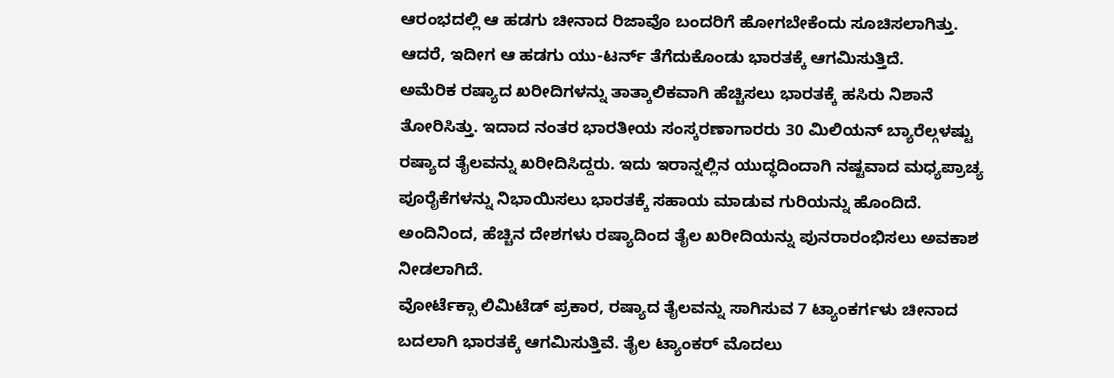ಆರಂಭದಲ್ಲಿ ಆ ಹಡಗು ಚೀನಾದ ರಿಜಾವೊ ಬಂದರಿಗೆ ಹೋಗಬೇಕೆಂದು ಸೂಚಿಸಲಾಗಿತ್ತು. ಆದರೆ, ಇದೀಗ ಆ ಹಡಗು ಯು-ಟರ್ನ್ ತೆಗೆದುಕೊಂಡು ಭಾರತಕ್ಕೆ ಆಗಮಿಸುತ್ತಿದೆ.
ಅಮೆರಿಕ ರಷ್ಯಾದ ಖರೀದಿಗಳನ್ನು ತಾತ್ಕಾಲಿಕವಾಗಿ ಹೆಚ್ಚಿಸಲು ಭಾರತಕ್ಕೆ ಹಸಿರು ನಿಶಾನೆ ತೋರಿಸಿತ್ತು. ಇದಾದ ನಂತರ ಭಾರತೀಯ ಸಂಸ್ಕರಣಾಗಾರರು 30 ಮಿಲಿಯನ್ ಬ್ಯಾರೆಲ್ಗಳಷ್ಟು ರಷ್ಯಾದ ತೈಲವನ್ನು ಖರೀದಿಸಿದ್ದರು. ಇದು ಇರಾನ್ನಲ್ಲಿನ ಯುದ್ಧದಿಂದಾಗಿ ನಷ್ಟವಾದ ಮಧ್ಯಪ್ರಾಚ್ಯ ಪೂರೈಕೆಗಳನ್ನು ನಿಭಾಯಿಸಲು ಭಾರತಕ್ಕೆ ಸಹಾಯ ಮಾಡುವ ಗುರಿಯನ್ನು ಹೊಂದಿದೆ. ಅಂದಿನಿಂದ, ಹೆಚ್ಚಿನ ದೇಶಗಳು ರಷ್ಯಾದಿಂದ ತೈಲ ಖರೀದಿಯನ್ನು ಪುನರಾರಂಭಿಸಲು ಅವಕಾಶ ನೀಡಲಾಗಿದೆ.
ವೋರ್ಟೆಕ್ಸಾ ಲಿಮಿಟೆಡ್ ಪ್ರಕಾರ, ರಷ್ಯಾದ ತೈಲವನ್ನು ಸಾಗಿಸುವ 7 ಟ್ಯಾಂಕರ್ಗಳು ಚೀನಾದ ಬದಲಾಗಿ ಭಾರತಕ್ಕೆ ಆಗಮಿಸುತ್ತಿವೆ. ತೈಲ ಟ್ಯಾಂಕರ್ ಮೊದಲು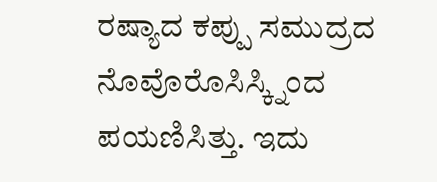ರಷ್ಯಾದ ಕಪ್ಪು ಸಮುದ್ರದ ನೊವೊರೊಸಿಸ್ಕ್ನಿಂದ ಪಯಣಿಸಿತ್ತು. ಇದು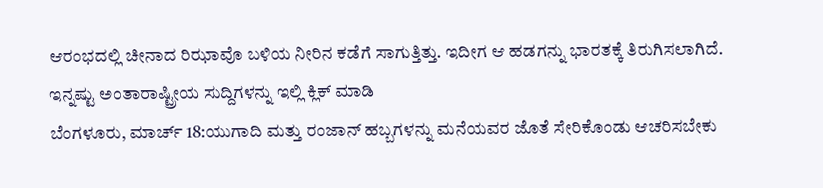ಆರಂಭದಲ್ಲಿ ಚೀನಾದ ರಿಝಾವೊ ಬಳಿಯ ನೀರಿನ ಕಡೆಗೆ ಸಾಗುತ್ತಿತ್ತು. ಇದೀಗ ಆ ಹಡಗನ್ನು ಭಾರತಕ್ಕೆ ತಿರುಗಿಸಲಾಗಿದೆ.
ಇನ್ನಷ್ಟು ಅಂತಾರಾಷ್ಟ್ರೀಯ ಸುದ್ದಿಗಳನ್ನು ಇಲ್ಲಿ ಕ್ಲಿಕ್ ಮಾಡಿ
ಬೆಂಗಳೂರು, ಮಾರ್ಚ್ 18:ಯುಗಾದಿ ಮತ್ತು ರಂಜಾನ್ ಹಬ್ಬಗಳನ್ನು ಮನೆಯವರ ಜೊತೆ ಸೇರಿಕೊಂಡು ಆಚರಿಸಬೇಕು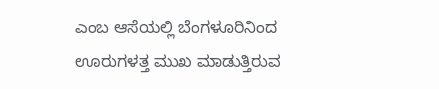ಎಂಬ ಆಸೆಯಲ್ಲಿ ಬೆಂಗಳೂರಿನಿಂದ ಊರುಗಳತ್ತ ಮುಖ ಮಾಡುತ್ತಿರುವ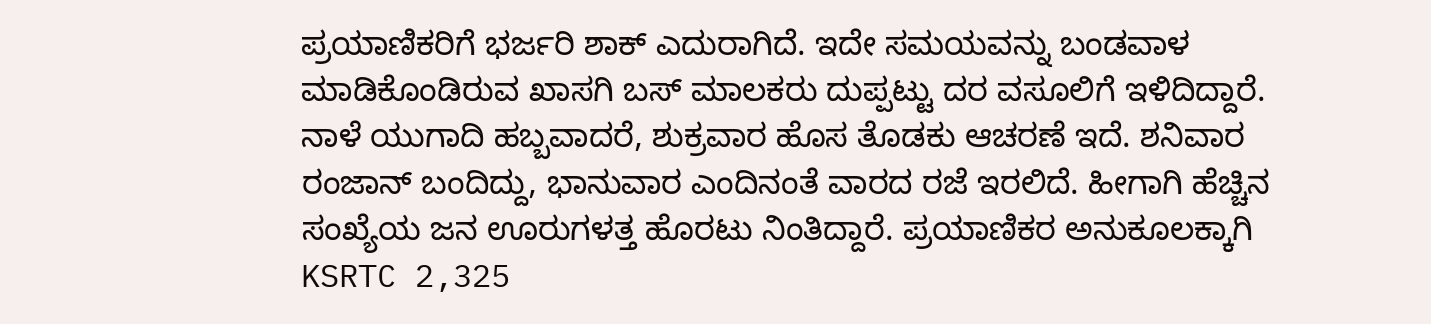ಪ್ರಯಾಣಿಕರಿಗೆ ಭರ್ಜರಿ ಶಾಕ್ ಎದುರಾಗಿದೆ. ಇದೇ ಸಮಯವನ್ನು ಬಂಡವಾಳ ಮಾಡಿಕೊಂಡಿರುವ ಖಾಸಗಿ ಬಸ್ ಮಾಲಕರು ದುಪ್ಪಟ್ಟು ದರ ವಸೂಲಿಗೆ ಇಳಿದಿದ್ದಾರೆ. ನಾಳೆ ಯುಗಾದಿ ಹಬ್ಬವಾದರೆ, ಶುಕ್ರವಾರ ಹೊಸ ತೊಡಕು ಆಚರಣೆ ಇದೆ. ಶನಿವಾರ ರಂಜಾನ್ ಬಂದಿದ್ದು, ಭಾನುವಾರ ಎಂದಿನಂತೆ ವಾರದ ರಜೆ ಇರಲಿದೆ. ಹೀಗಾಗಿ ಹೆಚ್ಚಿನ ಸಂಖ್ಯೆಯ ಜನ ಊರುಗಳತ್ತ ಹೊರಟು ನಿಂತಿದ್ದಾರೆ. ಪ್ರಯಾಣಿಕರ ಅನುಕೂಲಕ್ಕಾಗಿ KSRTC 2,325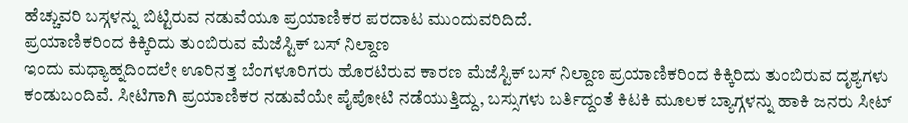ಹೆಚ್ಚುವರಿ ಬಸ್ಗಳನ್ನು ಬಿಟ್ಟಿರುವ ನಡುವೆಯೂ ಪ್ರಯಾಣಿಕರ ಪರದಾಟ ಮುಂದುವರಿದಿದೆ.
ಪ್ರಯಾಣಿಕರಿಂದ ಕಿಕ್ಕಿರಿದು ತುಂಬಿರುವ ಮೆಜೆಸ್ಟಿಕ್ ಬಸ್ ನಿಲ್ದಾಣ
ಇಂದು ಮಧ್ಯಾಹ್ನದಿಂದಲೇ ಊರಿನತ್ತ ಬೆಂಗಳೂರಿಗರು ಹೊರಟಿರುವ ಕಾರಣ ಮೆಜೆಸ್ಟಿಕ್ ಬಸ್ ನಿಲ್ದಾಣ ಪ್ರಯಾಣಿಕರಿಂದ ಕಿಕ್ಕಿರಿದು ತುಂಬಿರುವ ದೃಶ್ಯಗಳು ಕಂಡುಬಂದಿವೆ. ಸೀಟಿಗಾಗಿ ಪ್ರಯಾಣಿಕರ ನಡುವೆಯೇ ಪೈಪೋಟಿ ನಡೆಯುತ್ತಿದ್ದು, ಬಸ್ಸುಗಳು ಬರ್ತಿದ್ದಂತೆ ಕಿಟಕಿ ಮೂಲಕ ಬ್ಯಾಗ್ಗಳನ್ನು ಹಾಕಿ ಜನರು ಸೀಟ್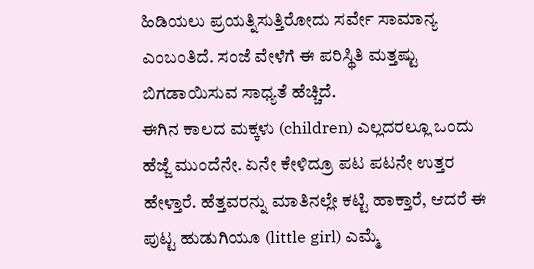ಹಿಡಿಯಲು ಪ್ರಯತ್ನಿಸುತ್ತಿರೋದು ಸರ್ವೇ ಸಾಮಾನ್ಯ ಎಂಬಂತಿದೆ. ಸಂಜೆ ವೇಳೆಗೆ ಈ ಪರಿಸ್ಥಿತಿ ಮತ್ತಷ್ಟು ಬಿಗಡಾಯಿಸುವ ಸಾಧ್ಯತೆ ಹೆಚ್ಚಿದೆ.
ಈಗಿನ ಕಾಲದ ಮಕ್ಕಳು (children) ಎಲ್ಲದರಲ್ಲೂ ಒಂದು ಹೆಜ್ಜೆ ಮುಂದೆನೇ. ಏನೇ ಕೇಳಿದ್ರೂ ಪಟ ಪಟನೇ ಉತ್ತರ ಹೇಳ್ತಾರೆ. ಹೆತ್ತವರನ್ನು ಮಾತಿನಲ್ಲೇ ಕಟ್ಟಿ ಹಾಕ್ತಾರೆ, ಆದರೆ ಈ ಪುಟ್ಟ ಹುಡುಗಿಯೂ (little girl) ಎಮ್ಮೆ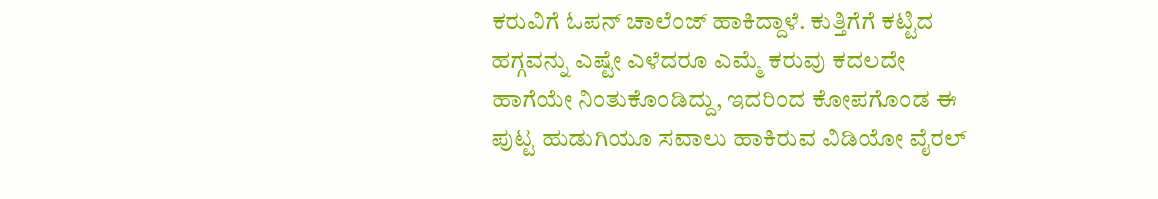ಕರುವಿಗೆ ಓಪನ್ ಚಾಲೆಂಜ್ ಹಾಕಿದ್ದಾಳೆ. ಕುತ್ತಿಗೆಗೆ ಕಟ್ಟಿದ ಹಗ್ಗವನ್ನು ಎಷ್ಟೇ ಎಳೆದರೂ ಎಮ್ಮೆ ಕರುವು ಕದಲದೇ ಹಾಗೆಯೇ ನಿಂತುಕೊಂಡಿದ್ದು, ಇದರಿಂದ ಕೋಪಗೊಂಡ ಈ ಪುಟ್ಟ ಹುಡುಗಿಯೂ ಸವಾಲು ಹಾಕಿರುವ ವಿಡಿಯೋ ವೈರಲ್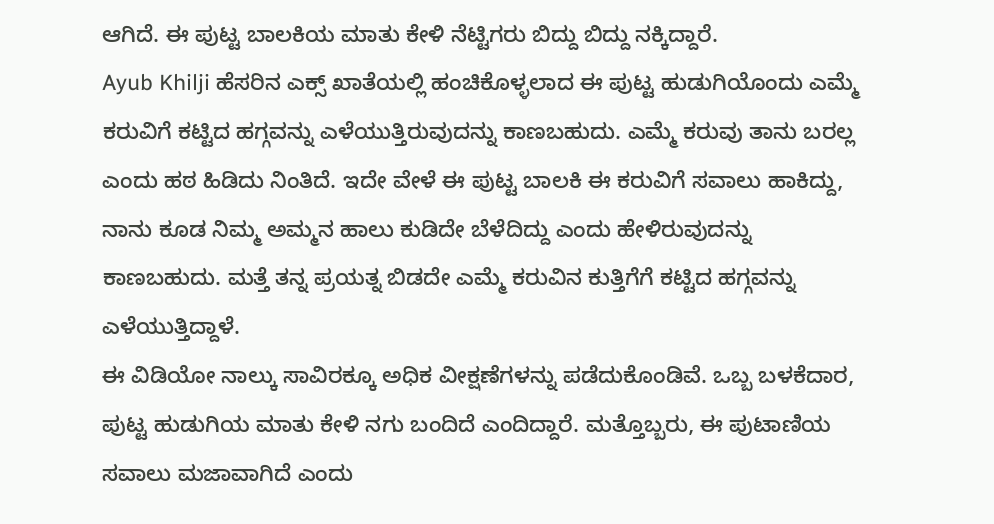ಆಗಿದೆ. ಈ ಪುಟ್ಟ ಬಾಲಕಿಯ ಮಾತು ಕೇಳಿ ನೆಟ್ಟಿಗರು ಬಿದ್ದು ಬಿದ್ದು ನಕ್ಕಿದ್ದಾರೆ.
Ayub Khilji ಹೆಸರಿನ ಎಕ್ಸ್ ಖಾತೆಯಲ್ಲಿ ಹಂಚಿಕೊಳ್ಳಲಾದ ಈ ಪುಟ್ಟ ಹುಡುಗಿಯೊಂದು ಎಮ್ಮೆ ಕರುವಿಗೆ ಕಟ್ಟಿದ ಹಗ್ಗವನ್ನು ಎಳೆಯುತ್ತಿರುವುದನ್ನು ಕಾಣಬಹುದು. ಎಮ್ಮೆ ಕರುವು ತಾನು ಬರಲ್ಲ ಎಂದು ಹಠ ಹಿಡಿದು ನಿಂತಿದೆ. ಇದೇ ವೇಳೆ ಈ ಪುಟ್ಟ ಬಾಲಕಿ ಈ ಕರುವಿಗೆ ಸವಾಲು ಹಾಕಿದ್ದು, ನಾನು ಕೂಡ ನಿಮ್ಮ ಅಮ್ಮನ ಹಾಲು ಕುಡಿದೇ ಬೆಳೆದಿದ್ದು ಎಂದು ಹೇಳಿರುವುದನ್ನು ಕಾಣಬಹುದು. ಮತ್ತೆ ತನ್ನ ಪ್ರಯತ್ನ ಬಿಡದೇ ಎಮ್ಮೆ ಕರುವಿನ ಕುತ್ತಿಗೆಗೆ ಕಟ್ಟಿದ ಹಗ್ಗವನ್ನು ಎಳೆಯುತ್ತಿದ್ದಾಳೆ.
ಈ ವಿಡಿಯೋ ನಾಲ್ಕು ಸಾವಿರಕ್ಕೂ ಅಧಿಕ ವೀಕ್ಷಣೆಗಳನ್ನು ಪಡೆದುಕೊಂಡಿವೆ. ಒಬ್ಬ ಬಳಕೆದಾರ, ಪುಟ್ಟ ಹುಡುಗಿಯ ಮಾತು ಕೇಳಿ ನಗು ಬಂದಿದೆ ಎಂದಿದ್ದಾರೆ. ಮತ್ತೊಬ್ಬರು, ಈ ಪುಟಾಣಿಯ ಸವಾಲು ಮಜಾವಾಗಿದೆ ಎಂದು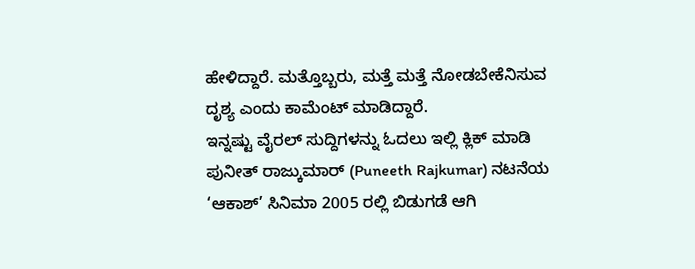ಹೇಳಿದ್ದಾರೆ. ಮತ್ತೊಬ್ಬರು, ಮತ್ತೆ ಮತ್ತೆ ನೋಡಬೇಕೆನಿಸುವ ದೃಶ್ಯ ಎಂದು ಕಾಮೆಂಟ್ ಮಾಡಿದ್ದಾರೆ.
ಇನ್ನಷ್ಟು ವೈರಲ್ ಸುದ್ದಿಗಳನ್ನು ಓದಲು ಇಲ್ಲಿ ಕ್ಲಿಕ್ ಮಾಡಿ
ಪುನೀತ್ ರಾಜ್ಕುಮಾರ್ (Puneeth Rajkumar) ನಟನೆಯ ‘ಆಕಾಶ್’ ಸಿನಿಮಾ 2005 ರಲ್ಲಿ ಬಿಡುಗಡೆ ಆಗಿ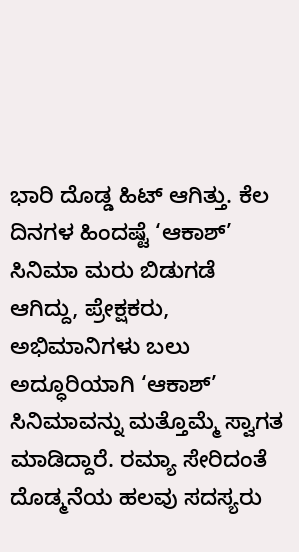ಭಾರಿ ದೊಡ್ಡ ಹಿಟ್ ಆಗಿತ್ತು. ಕೆಲ ದಿನಗಳ ಹಿಂದಷ್ಟೆ ‘ಆಕಾಶ್’ ಸಿನಿಮಾ ಮರು ಬಿಡುಗಡೆ ಆಗಿದ್ದು, ಪ್ರೇಕ್ಷಕರು, ಅಭಿಮಾನಿಗಳು ಬಲು ಅದ್ಧೂರಿಯಾಗಿ ‘ಆಕಾಶ್’ ಸಿನಿಮಾವನ್ನು ಮತ್ತೊಮ್ಮೆ ಸ್ವಾಗತ ಮಾಡಿದ್ದಾರೆ. ರಮ್ಯಾ ಸೇರಿದಂತೆ ದೊಡ್ಮನೆಯ ಹಲವು ಸದಸ್ಯರು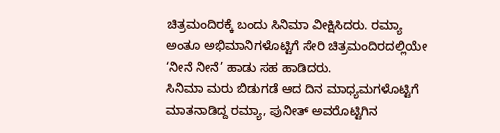ಚಿತ್ರಮಂದಿರಕ್ಕೆ ಬಂದು ಸಿನಿಮಾ ವೀಕ್ಷಿಸಿದರು. ರಮ್ಯಾ ಅಂತೂ ಅಭಿಮಾನಿಗಳೊಟ್ಟಿಗೆ ಸೇರಿ ಚಿತ್ರಮಂದಿರದಲ್ಲಿಯೇ ‘ನೀನೆ ನೀನೆ’ ಹಾಡು ಸಹ ಹಾಡಿದರು.
ಸಿನಿಮಾ ಮರು ಬಿಡುಗಡೆ ಆದ ದಿನ ಮಾಧ್ಯಮಗಳೊಟ್ಟಿಗೆ ಮಾತನಾಡಿದ್ದ ರಮ್ಯಾ, ಪುನೀತ್ ಅವರೊಟ್ಟಿಗಿನ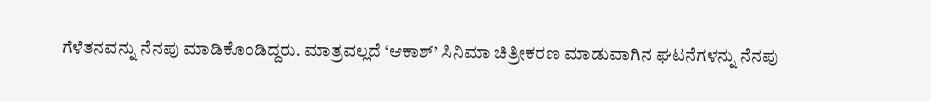ಗೆಳೆತನವನ್ನು ನೆನಪು ಮಾಡಿಕೊಂಡಿದ್ದರು. ಮಾತ್ರವಲ್ಲದೆ ‘ಆಕಾಶ್’ ಸಿನಿಮಾ ಚಿತ್ರೀಕರಣ ಮಾಡುವಾಗಿನ ಘಟನೆಗಳನ್ನು ನೆನಪು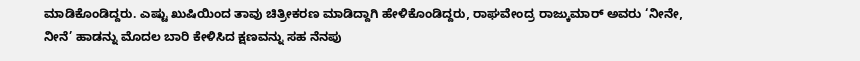ಮಾಡಿಕೊಂಡಿದ್ದರು. ಎಷ್ಟು ಖುಷಿಯಿಂದ ತಾವು ಚಿತ್ರೀಕರಣ ಮಾಡಿದ್ದಾಗಿ ಹೇಳಿಕೊಂಡಿದ್ದರು, ರಾಘವೇಂದ್ರ ರಾಜ್ಕುಮಾರ್ ಅವರು ‘ನೀನೇ, ನೀನೆ’ ಹಾಡನ್ನು ಮೊದಲ ಬಾರಿ ಕೇಳಿಸಿದ ಕ್ಷಣವನ್ನು ಸಹ ನೆನಪು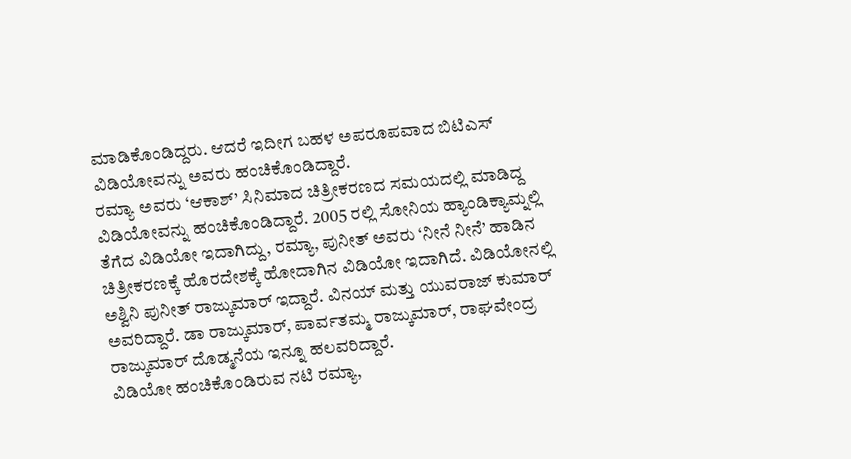ಮಾಡಿಕೊಂಡಿದ್ದರು. ಆದರೆ ಇದೀಗ ಬಹಳ ಅಪರೂಪವಾದ ಬಿಟಿಎಸ್ ವಿಡಿಯೋವನ್ನು ಅವರು ಹಂಚಿಕೊಂಡಿದ್ದಾರೆ.
ರಮ್ಯಾ ಅವರು ‘ಆಕಾಶ್’ ಸಿನಿಮಾದ ಚಿತ್ರೀಕರಣದ ಸಮಯದಲ್ಲಿ ಮಾಡಿದ್ದ ವಿಡಿಯೋವನ್ನು ಹಂಚಿಕೊಂಡಿದ್ದಾರೆ. 2005 ರಲ್ಲಿ ಸೋನಿಯ ಹ್ಯಾಂಡಿಕ್ಯಾಮ್ನಲ್ಲಿ ತೆಗೆದ ವಿಡಿಯೋ ಇದಾಗಿದ್ದು, ರಮ್ಯಾ, ಪುನೀತ್ ಅವರು ‘ನೀನೆ ನೀನೆ’ ಹಾಡಿನ ಚಿತ್ರೀಕರಣಕ್ಕೆ ಹೊರದೇಶಕ್ಕೆ ಹೋದಾಗಿನ ವಿಡಿಯೋ ಇದಾಗಿದೆ. ವಿಡಿಯೋನಲ್ಲಿ ಅಶ್ವಿನಿ ಪುನೀತ್ ರಾಜ್ಕುಮಾರ್ ಇದ್ದಾರೆ. ವಿನಯ್ ಮತ್ತು ಯುವರಾಜ್ ಕುಮಾರ್ ಅವರಿದ್ದಾರೆ. ಡಾ ರಾಜ್ಕುಮಾರ್, ಪಾರ್ವತಮ್ಮ ರಾಜ್ಕುಮಾರ್, ರಾಘವೇಂದ್ರ ರಾಜ್ಕುಮಾರ್ ದೊಡ್ಮನೆಯ ಇನ್ನೂ ಹಲವರಿದ್ದಾರೆ.
ವಿಡಿಯೋ ಹಂಚಿಕೊಂಡಿರುವ ನಟಿ ರಮ್ಯಾ,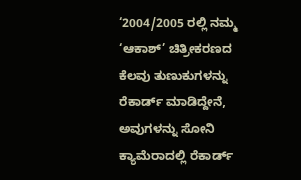‘2004/2005 ರಲ್ಲಿ ನಮ್ಮ ‘ಆಕಾಶ್’ ಚಿತ್ರೀಕರಣದ ಕೆಲವು ತುಣುಕುಗಳನ್ನು ರೆಕಾರ್ಡ್ ಮಾಡಿದ್ದೇನೆ, ಅವುಗಳನ್ನು ಸೋನಿ ಕ್ಯಾಮೆರಾದಲ್ಲಿ ರೆಕಾರ್ಡ್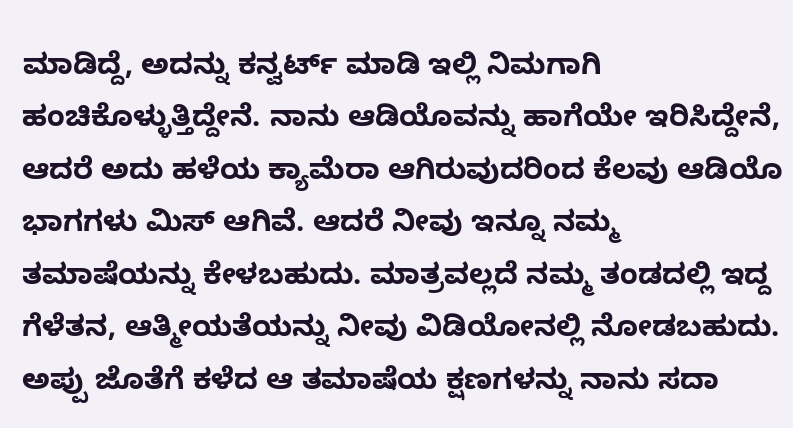ಮಾಡಿದ್ದೆ, ಅದನ್ನು ಕನ್ವರ್ಟ್ ಮಾಡಿ ಇಲ್ಲಿ ನಿಮಗಾಗಿ ಹಂಚಿಕೊಳ್ಳುತ್ತಿದ್ದೇನೆ. ನಾನು ಆಡಿಯೊವನ್ನು ಹಾಗೆಯೇ ಇರಿಸಿದ್ದೇನೆ, ಆದರೆ ಅದು ಹಳೆಯ ಕ್ಯಾಮೆರಾ ಆಗಿರುವುದರಿಂದ ಕೆಲವು ಆಡಿಯೊ ಭಾಗಗಳು ಮಿಸ್ ಆಗಿವೆ. ಆದರೆ ನೀವು ಇನ್ನೂ ನಮ್ಮ ತಮಾಷೆಯನ್ನು ಕೇಳಬಹುದು. ಮಾತ್ರವಲ್ಲದೆ ನಮ್ಮ ತಂಡದಲ್ಲಿ ಇದ್ದ ಗೆಳೆತನ, ಆತ್ಮೀಯತೆಯನ್ನು ನೀವು ವಿಡಿಯೋನಲ್ಲಿ ನೋಡಬಹುದು. ಅಪ್ಪು ಜೊತೆಗೆ ಕಳೆದ ಆ ತಮಾಷೆಯ ಕ್ಷಣಗಳನ್ನು ನಾನು ಸದಾ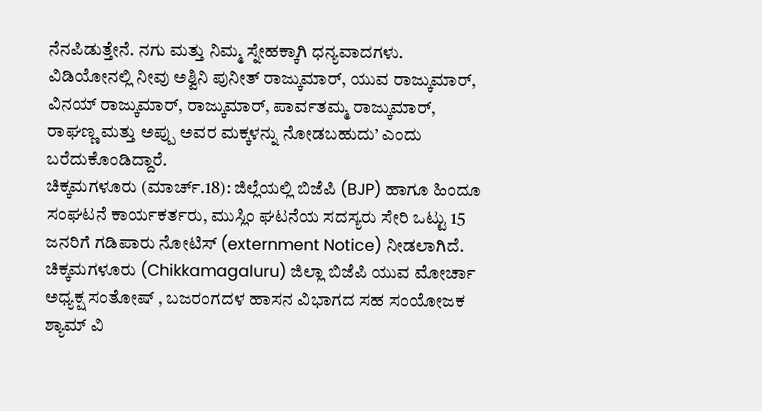ನೆನಪಿಡುತ್ತೇನೆ. ನಗು ಮತ್ತು ನಿಮ್ಮ ಸ್ನೇಹಕ್ಕಾಗಿ ಧನ್ಯವಾದಗಳು. ವಿಡಿಯೋನಲ್ಲಿ ನೀವು ಅಶ್ವಿನಿ ಪುನೀತ್ ರಾಜ್ಕುಮಾರ್, ಯುವ ರಾಜ್ಕುಮಾರ್, ವಿನಯ್ ರಾಜ್ಕುಮಾರ್, ರಾಜ್ಕುಮಾರ್, ಪಾರ್ವತಮ್ಮ ರಾಜ್ಕುಮಾರ್, ರಾಘಣ್ಣ ಮತ್ತು ಅಪ್ಪು ಅವರ ಮಕ್ಕಳನ್ನು ನೋಡಬಹುದು’ ಎಂದು ಬರೆದುಕೊಂಡಿದ್ದಾರೆ.
ಚಿಕ್ಕಮಗಳೂರು (ಮಾರ್ಚ್.18): ಜಿಲ್ಲೆಯಲ್ಲಿ ಬಿಜೆಪಿ (BJP) ಹಾಗೂ ಹಿಂದೂ ಸಂಘಟನೆ ಕಾರ್ಯಕರ್ತರು, ಮುಸ್ಲಿಂ ಘಟನೆಯ ಸದಸ್ಯರು ಸೇರಿ ಒಟ್ಟು 15 ಜನರಿಗೆ ಗಡಿಪಾರು ನೋಟಿಸ್ (externment Notice) ನೀಡಲಾಗಿದೆ. ಚಿಕ್ಕಮಗಳೂರು (Chikkamagaluru) ಜಿಲ್ಲಾ ಬಿಜೆಪಿ ಯುವ ಮೋರ್ಚಾ ಅಧ್ಯಕ್ಷ ಸಂತೋಷ್ , ಬಜರಂಗದಳ ಹಾಸನ ವಿಭಾಗದ ಸಹ ಸಂಯೋಜಕ ಶ್ಯಾಮ್ ವಿ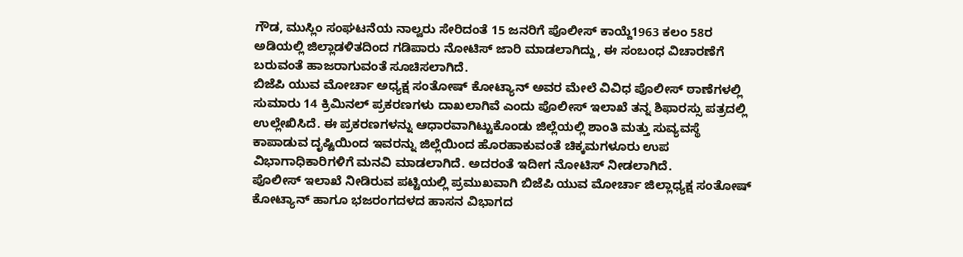ಗೌಡ, ಮುಸ್ಲಿಂ ಸಂಘಟನೆಯ ನಾಲ್ವರು ಸೇರಿದಂತೆ 15 ಜನರಿಗೆ ಪೊಲೀಸ್ ಕಾಯ್ದೆ1963 ಕಲಂ 58ರ ಅಡಿಯಲ್ಲಿ ಜಿಲ್ಲಾಡಳಿತದಿಂದ ಗಡಿಪಾರು ನೋಟಿಸ್ ಜಾರಿ ಮಾಡಲಾಗಿದ್ದು, ಈ ಸಂಬಂಧ ವಿಚಾರಣೆಗೆ ಬರುವಂತೆ ಹಾಜರಾಗುವಂತೆ ಸೂಚಿಸಲಾಗಿದೆ.
ಬಿಜೆಪಿ ಯುವ ಮೋರ್ಚಾ ಅಧ್ಯಕ್ಷ ಸಂತೋಷ್ ಕೋಟ್ಯಾನ್ ಅವರ ಮೇಲೆ ವಿವಿಧ ಪೊಲೀಸ್ ಠಾಣೆಗಳಲ್ಲಿ ಸುಮಾರು 14 ಕ್ರಿಮಿನಲ್ ಪ್ರಕರಣಗಳು ದಾಖಲಾಗಿವೆ ಎಂದು ಪೊಲೀಸ್ ಇಲಾಖೆ ತನ್ನ ಶಿಫಾರಸ್ಸು ಪತ್ರದಲ್ಲಿ ಉಲ್ಲೇಖಿಸಿದೆ. ಈ ಪ್ರಕರಣಗಳನ್ನು ಆಧಾರವಾಗಿಟ್ಟುಕೊಂಡು ಜಿಲ್ಲೆಯಲ್ಲಿ ಶಾಂತಿ ಮತ್ತು ಸುವ್ಯವಸ್ಥೆ ಕಾಪಾಡುವ ದೃಷ್ಟಿಯಿಂದ ಇವರನ್ನು ಜಿಲ್ಲೆಯಿಂದ ಹೊರಹಾಕುವಂತೆ ಚಿಕ್ಕಮಗಳೂರು ಉಪ ವಿಭಾಗಾಧಿಕಾರಿಗಳಿಗೆ ಮನವಿ ಮಾಡಲಾಗಿದೆ. ಅದರಂತೆ ಇದೀಗ ನೋಟಿಸ್ ನೀಡಲಾಗಿದೆ.
ಪೊಲೀಸ್ ಇಲಾಖೆ ನೀಡಿರುವ ಪಟ್ಟಿಯಲ್ಲಿ ಪ್ರಮುಖವಾಗಿ ಬಿಜೆಪಿ ಯುವ ಮೋರ್ಚಾ ಜಿಲ್ಲಾಧ್ಯಕ್ಷ ಸಂತೋಷ್ ಕೋಟ್ಯಾನ್ ಹಾಗೂ ಭಜರಂಗದಳದ ಹಾಸನ ವಿಭಾಗದ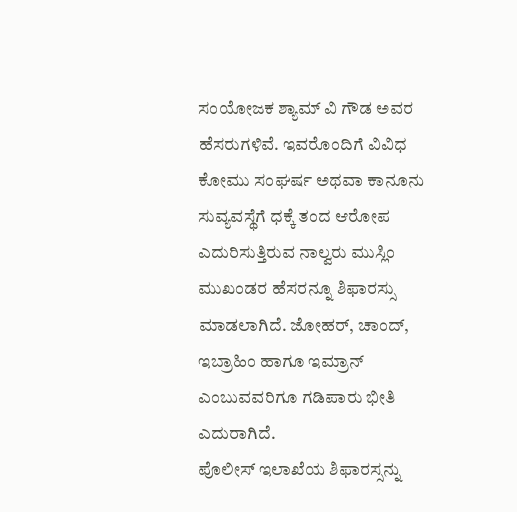ಸಂಯೋಜಕ ಶ್ಯಾಮ್ ವಿ ಗೌಡ ಅವರ ಹೆಸರುಗಳಿವೆ. ಇವರೊಂದಿಗೆ ವಿವಿಧ ಕೋಮು ಸಂಘರ್ಷ ಅಥವಾ ಕಾನೂನು ಸುವ್ಯವಸ್ಥೆಗೆ ಧಕ್ಕೆ ತಂದ ಆರೋಪ ಎದುರಿಸುತ್ತಿರುವ ನಾಲ್ವರು ಮುಸ್ಲಿಂ ಮುಖಂಡರ ಹೆಸರನ್ನೂ ಶಿಫಾರಸ್ಸು ಮಾಡಲಾಗಿದೆ. ಜೋಹರ್, ಚಾಂದ್, ಇಬ್ರಾಹಿಂ ಹಾಗೂ ಇಮ್ರಾನ್ ಎಂಬುವವರಿಗೂ ಗಡಿಪಾರು ಭೀತಿ ಎದುರಾಗಿದೆ.
ಪೊಲೀಸ್ ಇಲಾಖೆಯ ಶಿಫಾರಸ್ಸನ್ನು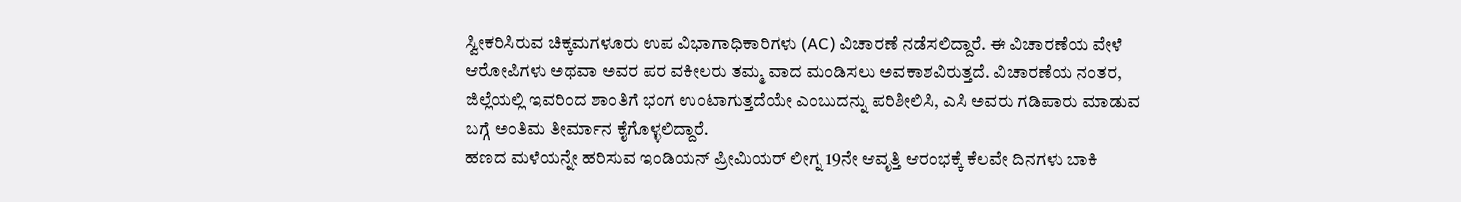ಸ್ವೀಕರಿಸಿರುವ ಚಿಕ್ಕಮಗಳೂರು ಉಪ ವಿಭಾಗಾಧಿಕಾರಿಗಳು (AC) ವಿಚಾರಣೆ ನಡೆಸಲಿದ್ದಾರೆ. ಈ ವಿಚಾರಣೆಯ ವೇಳೆ ಆರೋಪಿಗಳು ಅಥವಾ ಅವರ ಪರ ವಕೀಲರು ತಮ್ಮ ವಾದ ಮಂಡಿಸಲು ಅವಕಾಶವಿರುತ್ತದೆ. ವಿಚಾರಣೆಯ ನಂತರ, ಜಿಲ್ಲೆಯಲ್ಲಿ ಇವರಿಂದ ಶಾಂತಿಗೆ ಭಂಗ ಉಂಟಾಗುತ್ತದೆಯೇ ಎಂಬುದನ್ನು ಪರಿಶೀಲಿಸಿ, ಎಸಿ ಅವರು ಗಡಿಪಾರು ಮಾಡುವ ಬಗ್ಗೆ ಅಂತಿಮ ತೀರ್ಮಾನ ಕೈಗೊಳ್ಳಲಿದ್ದಾರೆ.
ಹಣದ ಮಳೆಯನ್ನೇ ಹರಿಸುವ ಇಂಡಿಯನ್ ಪ್ರೀಮಿಯರ್ ಲೀಗ್ನ 19ನೇ ಆವೃತ್ತಿ ಆರಂಭಕ್ಕೆ ಕೆಲವೇ ದಿನಗಳು ಬಾಕಿ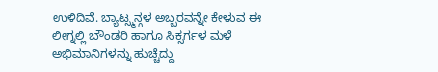ಉಳಿದಿವೆ. ಬ್ಯಾಟ್ಸ್ಮನ್ಗಳ ಅಬ್ಬರವನ್ನೇ ಕೇಳುವ ಈ ಲೀಗ್ನಲ್ಲಿ ಬೌಂಡರಿ ಹಾಗೂ ಸಿಕ್ಸರ್ಗಳ ಮಳೆ ಅಭಿಮಾನಿಗಳನ್ನು ಹುಚ್ಚೆದ್ದು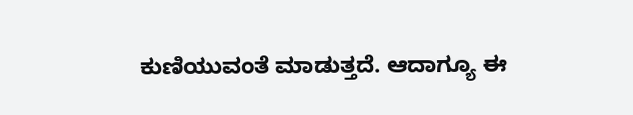ಕುಣಿಯುವಂತೆ ಮಾಡುತ್ತದೆ. ಆದಾಗ್ಯೂ ಈ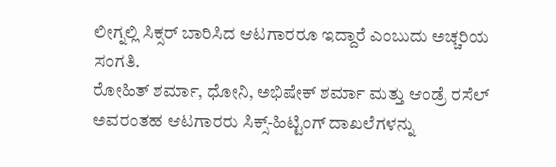ಲೀಗ್ನಲ್ಲಿ ಸಿಕ್ಸರ್ ಬಾರಿಸಿದ ಆಟಗಾರರೂ ಇದ್ದಾರೆ ಎಂಬುದು ಅಚ್ಚರಿಯ ಸಂಗತಿ.
ರೋಹಿತ್ ಶರ್ಮಾ, ಧೋನಿ, ಅಭಿಷೇಕ್ ಶರ್ಮಾ ಮತ್ತು ಆಂಡ್ರೆ ರಸೆಲ್ ಅವರಂತಹ ಆಟಗಾರರು ಸಿಕ್ಸ್-ಹಿಟ್ಟಿಂಗ್ ದಾಖಲೆಗಳನ್ನು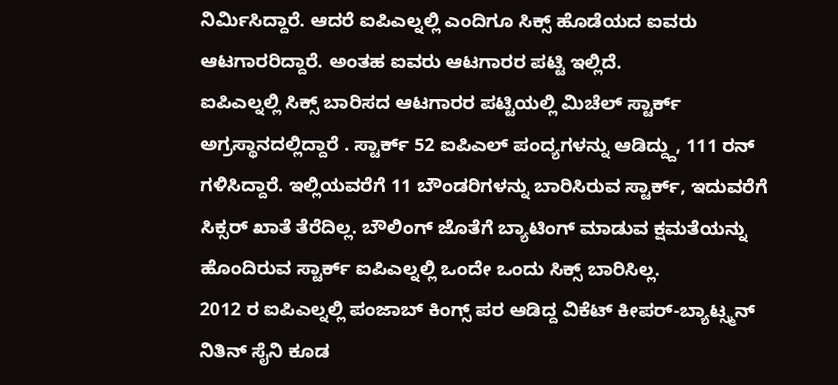ನಿರ್ಮಿಸಿದ್ದಾರೆ. ಆದರೆ ಐಪಿಎಲ್ನಲ್ಲಿ ಎಂದಿಗೂ ಸಿಕ್ಸ್ ಹೊಡೆಯದ ಐವರು ಆಟಗಾರರಿದ್ದಾರೆ. ಅಂತಹ ಐವರು ಆಟಗಾರರ ಪಟ್ಟಿ ಇಲ್ಲಿದೆ.
ಐಪಿಎಲ್ನಲ್ಲಿ ಸಿಕ್ಸ್ ಬಾರಿಸದ ಆಟಗಾರರ ಪಟ್ಟಿಯಲ್ಲಿ ಮಿಚೆಲ್ ಸ್ಟಾರ್ಕ್ ಅಗ್ರಸ್ಥಾನದಲ್ಲಿದ್ದಾರೆ . ಸ್ಟಾರ್ಕ್ 52 ಐಪಿಎಲ್ ಪಂದ್ಯಗಳನ್ನು ಆಡಿದ್ದ್ದು, 111 ರನ್ ಗಳಿಸಿದ್ದಾರೆ. ಇಲ್ಲಿಯವರೆಗೆ 11 ಬೌಂಡರಿಗಳನ್ನು ಬಾರಿಸಿರುವ ಸ್ಟಾರ್ಕ್, ಇದುವರೆಗೆ ಸಿಕ್ಸರ್ ಖಾತೆ ತೆರೆದಿಲ್ಲ. ಬೌಲಿಂಗ್ ಜೊತೆಗೆ ಬ್ಯಾಟಿಂಗ್ ಮಾಡುವ ಕ್ಷಮತೆಯನ್ನು ಹೊಂದಿರುವ ಸ್ಟಾರ್ಕ್ ಐಪಿಎಲ್ನಲ್ಲಿ ಒಂದೇ ಒಂದು ಸಿಕ್ಸ್ ಬಾರಿಸಿಲ್ಲ.
2012 ರ ಐಪಿಎಲ್ನಲ್ಲಿ ಪಂಜಾಬ್ ಕಿಂಗ್ಸ್ ಪರ ಆಡಿದ್ದ ವಿಕೆಟ್ ಕೀಪರ್-ಬ್ಯಾಟ್ಸ್ಮನ್ ನಿತಿನ್ ಸೈನಿ ಕೂಡ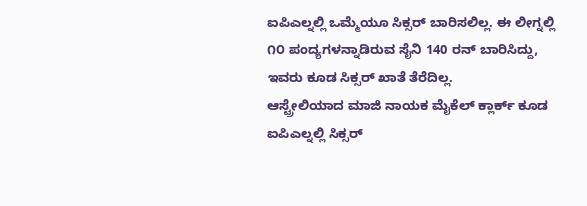ಐಪಿಎಲ್ನಲ್ಲಿ ಒಮ್ಮೆಯೂ ಸಿಕ್ಸರ್ ಬಾರಿಸಲಿಲ್ಲ. ಈ ಲೀಗ್ನಲ್ಲಿ ೧೦ ಪಂದ್ಯಗಳನ್ನಾಡಿರುವ ಸೈನಿ 140 ರನ್ ಬಾರಿಸಿದ್ದು, ಇವರು ಕೂಡ ಸಿಕ್ಸರ್ ಖಾತೆ ತೆರೆದಿಲ್ಲ.
ಆಸ್ಟ್ರೇಲಿಯಾದ ಮಾಜಿ ನಾಯಕ ಮೈಕೆಲ್ ಕ್ಲಾರ್ಕ್ ಕೂಡ ಐಪಿಎಲ್ನಲ್ಲಿ ಸಿಕ್ಸರ್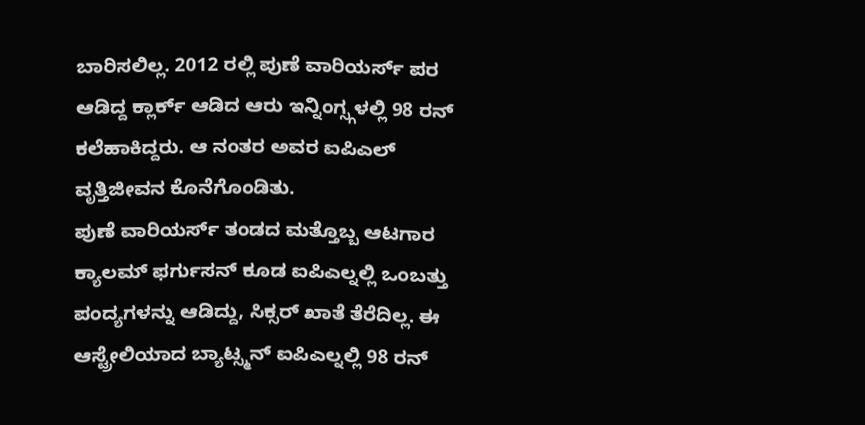ಬಾರಿಸಲಿಲ್ಲ. 2012 ರಲ್ಲಿ ಪುಣೆ ವಾರಿಯರ್ಸ್ ಪರ ಆಡಿದ್ದ ಕ್ಲಾರ್ಕ್ ಆಡಿದ ಆರು ಇನ್ನಿಂಗ್ಸ್ಗಳಲ್ಲಿ 98 ರನ್ ಕಲೆಹಾಕಿದ್ದರು. ಆ ನಂತರ ಅವರ ಐಪಿಎಲ್ ವೃತ್ತಿಜೀವನ ಕೊನೆಗೊಂಡಿತು.
ಪುಣೆ ವಾರಿಯರ್ಸ್ ತಂಡದ ಮತ್ತೊಬ್ಬ ಆಟಗಾರ ಕ್ಯಾಲಮ್ ಫರ್ಗುಸನ್ ಕೂಡ ಐಪಿಎಲ್ನಲ್ಲಿ ಒಂಬತ್ತು ಪಂದ್ಯಗಳನ್ನು ಆಡಿದ್ದು, ಸಿಕ್ಸರ್ ಖಾತೆ ತೆರೆದಿಲ್ಲ. ಈ ಆಸ್ಟ್ರೇಲಿಯಾದ ಬ್ಯಾಟ್ಸ್ಮನ್ ಐಪಿಎಲ್ನಲ್ಲಿ 98 ರನ್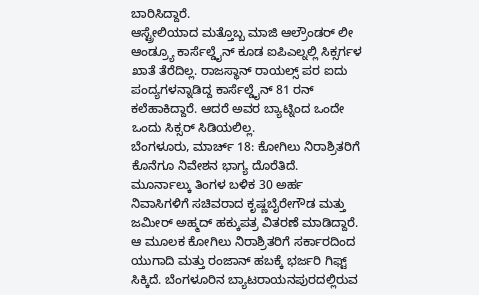ಬಾರಿಸಿದ್ದಾರೆ.
ಆಸ್ಟ್ರೇಲಿಯಾದ ಮತ್ತೊಬ್ಬ ಮಾಜಿ ಆಲ್ರೌಂಡರ್ ಲೀ ಆಂಡ್ರ್ಯೂ ಕಾರ್ಸೆಲ್ಡೈನ್ ಕೂಡ ಐಪಿಎಲ್ನಲ್ಲಿ ಸಿಕ್ಸರ್ಗಳ ಖಾತೆ ತೆರೆದಿಲ್ಲ. ರಾಜಸ್ಥಾನ್ ರಾಯಲ್ಸ್ ಪರ ಐದು ಪಂದ್ಯಗಳನ್ನಾಡಿದ್ದ ಕಾರ್ಸೆಲ್ಡೈನ್ 81 ರನ್ ಕಲೆಹಾಕಿದ್ದಾರೆ. ಆದರೆ ಅವರ ಬ್ಯಾಟ್ನಿಂದ ಒಂದೇ ಒಂದು ಸಿಕ್ಸರ್ ಸಿಡಿಯಲಿಲ್ಲ.
ಬೆಂಗಳೂರು, ಮಾರ್ಚ್ 18: ಕೋಗಿಲು ನಿರಾಶ್ರಿತರಿಗೆ ಕೊನೆಗೂ ನಿವೇಶನ ಭಾಗ್ಯ ದೊರೆತಿದೆ. ಮೂರ್ನಾಲ್ಕು ತಿಂಗಳ ಬಳಿಕ 30 ಅರ್ಹ ನಿವಾಸಿಗಳಿಗೆ ಸಚಿವರಾದ ಕೃಷ್ಣಬೈರೇಗೌಡ ಮತ್ತು ಜಮೀರ್ ಅಹ್ಮದ್ ಹಕ್ಕುಪತ್ರ ವಿತರಣೆ ಮಾಡಿದ್ದಾರೆ. ಆ ಮೂಲಕ ಕೋಗಿಲು ನಿರಾಶ್ರಿತರಿಗೆ ಸರ್ಕಾರದಿಂದ ಯುಗಾದಿ ಮತ್ತು ರಂಜಾನ್ ಹಬಕ್ಕೆ ಭರ್ಜರಿ ಗಿಫ್ಟ್ ಸಿಕ್ಕಿದೆ. ಬೆಂಗಳೂರಿನ ಬ್ಯಾಟರಾಯನಪುರದಲ್ಲಿರುವ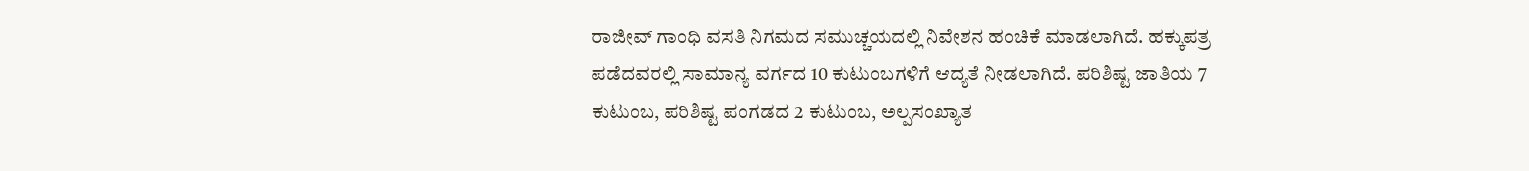ರಾಜೀವ್ ಗಾಂಧಿ ವಸತಿ ನಿಗಮದ ಸಮುಚ್ಚಯದಲ್ಲಿ ನಿವೇಶನ ಹಂಚಿಕೆ ಮಾಡಲಾಗಿದೆ. ಹಕ್ಕುಪತ್ರ ಪಡೆದವರಲ್ಲಿ ಸಾಮಾನ್ಯ ವರ್ಗದ 10 ಕುಟುಂಬಗಳಿಗೆ ಆದ್ಯತೆ ನೀಡಲಾಗಿದೆ. ಪರಿಶಿಷ್ಟ ಜಾತಿಯ 7 ಕುಟುಂಬ, ಪರಿಶಿಷ್ಟ ಪಂಗಡದ 2 ಕುಟುಂಬ, ಅಲ್ಪಸಂಖ್ಯಾತ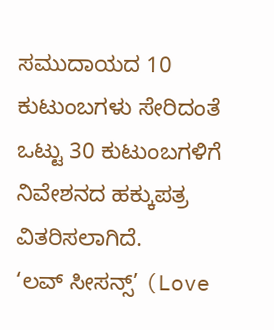ಸಮುದಾಯದ 10 ಕುಟುಂಬಗಳು ಸೇರಿದಂತೆ ಒಟ್ಟು 30 ಕುಟುಂಬಗಳಿಗೆ ನಿವೇಶನದ ಹಕ್ಕುಪತ್ರ ವಿತರಿಸಲಾಗಿದೆ.
‘ಲವ್ ಸೀಸನ್ಸ್’ (Love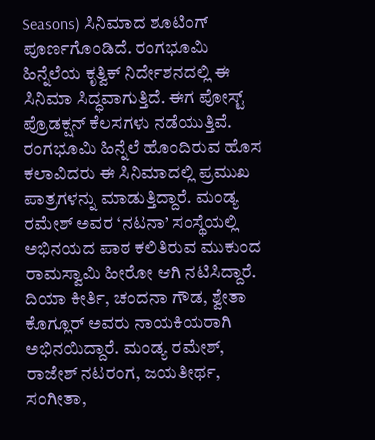Seasons) ಸಿನಿಮಾದ ಶೂಟಿಂಗ್ ಪೂರ್ಣಗೊಂಡಿದೆ. ರಂಗಭೂಮಿ ಹಿನ್ನೆಲೆಯ ಕೃತ್ವಿಕ್ ನಿರ್ದೇಶನದಲ್ಲಿ ಈ ಸಿನಿಮಾ ಸಿದ್ಧವಾಗುತ್ತಿದೆ. ಈಗ ಪೋಸ್ಟ್ ಪ್ರೊಡಕ್ಷನ್ ಕೆಲಸಗಳು ನಡೆಯುತ್ತಿವೆ. ರಂಗಭೂಮಿ ಹಿನ್ನೆಲೆ ಹೊಂದಿರುವ ಹೊಸ ಕಲಾವಿದರು ಈ ಸಿನಿಮಾದಲ್ಲಿ ಪ್ರಮುಖ ಪಾತ್ರಗಳನ್ನು ಮಾಡುತ್ತಿದ್ದಾರೆ. ಮಂಡ್ಯ ರಮೇಶ್ ಅವರ ‘ನಟನಾ’ ಸಂಸ್ಥೆಯಲ್ಲಿ ಅಭಿನಯದ ಪಾಠ ಕಲಿತಿರುವ ಮುಕುಂದ ರಾಮಸ್ವಾಮಿ ಹೀರೋ ಆಗಿ ನಟಿಸಿದ್ದಾರೆ. ದಿಯಾ ಕೀರ್ತಿ, ಚಂದನಾ ಗೌಡ, ಶ್ವೇತಾ ಕೊಗ್ಲೂರ್ ಅವರು ನಾಯಕಿಯರಾಗಿ ಅಭಿನಯಿದ್ದಾರೆ. ಮಂಡ್ಯ ರಮೇಶ್, ರಾಜೇಶ್ ನಟರಂಗ, ಜಯತೀರ್ಥ, ಸಂಗೀತಾ,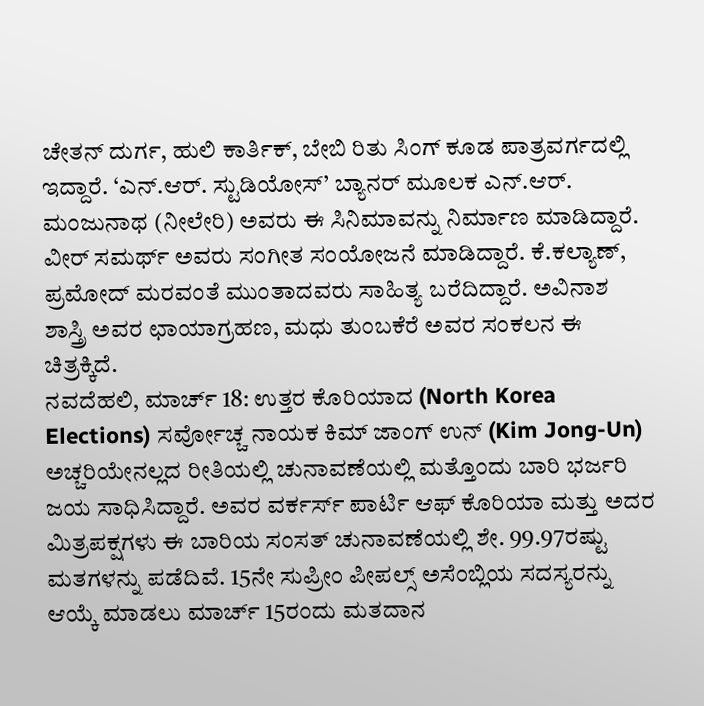ಚೇತನ್ ದುರ್ಗ, ಹುಲಿ ಕಾರ್ತಿಕ್, ಬೇಬಿ ರಿತು ಸಿಂಗ್ ಕೂಡ ಪಾತ್ರವರ್ಗದಲ್ಲಿ ಇದ್ದಾರೆ. ‘ಎನ್.ಆರ್. ಸ್ಟುಡಿಯೋಸ್’ ಬ್ಯಾನರ್ ಮೂಲಕ ಎನ್.ಆರ್. ಮಂಜುನಾಥ (ನೀಲೇರಿ) ಅವರು ಈ ಸಿನಿಮಾವನ್ನು ನಿರ್ಮಾಣ ಮಾಡಿದ್ದಾರೆ. ವೀರ್ ಸಮರ್ಥ್ ಅವರು ಸಂಗೀತ ಸಂಯೋಜನೆ ಮಾಡಿದ್ದಾರೆ. ಕೆ.ಕಲ್ಯಾಣ್, ಪ್ರಮೋದ್ ಮರವಂತೆ ಮುಂತಾದವರು ಸಾಹಿತ್ಯ ಬರೆದಿದ್ದಾರೆ. ಅವಿನಾಶ ಶಾಸ್ತ್ರಿ ಅವರ ಛಾಯಾಗ್ರಹಣ, ಮಧು ತುಂಬಕೆರೆ ಅವರ ಸಂಕಲನ ಈ ಚಿತ್ರಕ್ಕಿದೆ.
ನವದೆಹಲಿ, ಮಾರ್ಚ್ 18: ಉತ್ತರ ಕೊರಿಯಾದ (North Korea Elections) ಸರ್ವೋಚ್ಚ ನಾಯಕ ಕಿಮ್ ಜಾಂಗ್ ಉನ್ (Kim Jong-Un) ಅಚ್ಚರಿಯೇನಲ್ಲದ ರೀತಿಯಲ್ಲಿ ಚುನಾವಣೆಯಲ್ಲಿ ಮತ್ತೊಂದು ಬಾರಿ ಭರ್ಜರಿ ಜಯ ಸಾಧಿಸಿದ್ದಾರೆ. ಅವರ ವರ್ಕರ್ಸ್ ಪಾರ್ಟಿ ಆಫ್ ಕೊರಿಯಾ ಮತ್ತು ಅದರ ಮಿತ್ರಪಕ್ಷಗಳು ಈ ಬಾರಿಯ ಸಂಸತ್ ಚುನಾವಣೆಯಲ್ಲಿ ಶೇ. 99.97ರಷ್ಟು ಮತಗಳನ್ನು ಪಡೆದಿವೆ. 15ನೇ ಸುಪ್ರೀಂ ಪೀಪಲ್ಸ್ ಅಸೆಂಬ್ಲಿಯ ಸದಸ್ಯರನ್ನು ಆಯ್ಕೆ ಮಾಡಲು ಮಾರ್ಚ್ 15ರಂದು ಮತದಾನ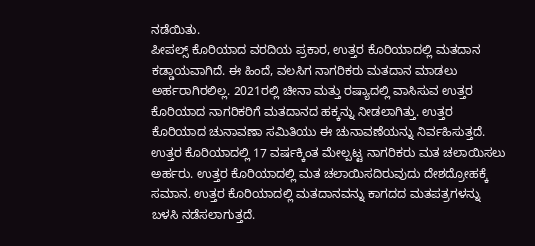ನಡೆಯಿತು.
ಪೀಪಲ್ಸ್ ಕೊರಿಯಾದ ವರದಿಯ ಪ್ರಕಾರ, ಉತ್ತರ ಕೊರಿಯಾದಲ್ಲಿ ಮತದಾನ ಕಡ್ಡಾಯವಾಗಿದೆ. ಈ ಹಿಂದೆ, ವಲಸಿಗ ನಾಗರಿಕರು ಮತದಾನ ಮಾಡಲು ಅರ್ಹರಾಗಿರಲಿಲ್ಲ. 2021ರಲ್ಲಿ ಚೀನಾ ಮತ್ತು ರಷ್ಯಾದಲ್ಲಿ ವಾಸಿಸುವ ಉತ್ತರ ಕೊರಿಯಾದ ನಾಗರಿಕರಿಗೆ ಮತದಾನದ ಹಕ್ಕನ್ನು ನೀಡಲಾಗಿತ್ತು. ಉತ್ತರ ಕೊರಿಯಾದ ಚುನಾವಣಾ ಸಮಿತಿಯು ಈ ಚುನಾವಣೆಯನ್ನು ನಿರ್ವಹಿಸುತ್ತದೆ.
ಉತ್ತರ ಕೊರಿಯಾದಲ್ಲಿ 17 ವರ್ಷಕ್ಕಿಂತ ಮೇಲ್ಪಟ್ಟ ನಾಗರಿಕರು ಮತ ಚಲಾಯಿಸಲು ಅರ್ಹರು. ಉತ್ತರ ಕೊರಿಯಾದಲ್ಲಿ ಮತ ಚಲಾಯಿಸದಿರುವುದು ದೇಶದ್ರೋಹಕ್ಕೆ ಸಮಾನ. ಉತ್ತರ ಕೊರಿಯಾದಲ್ಲಿ ಮತದಾನವನ್ನು ಕಾಗದದ ಮತಪತ್ರಗಳನ್ನು ಬಳಸಿ ನಡೆಸಲಾಗುತ್ತದೆ.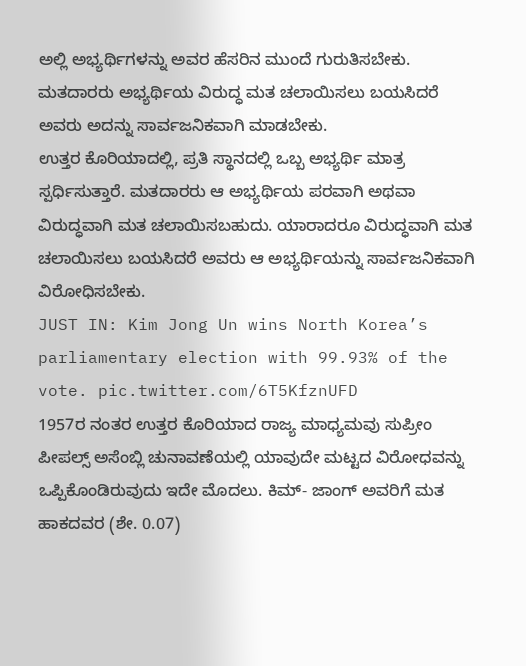ಅಲ್ಲಿ ಅಭ್ಯರ್ಥಿಗಳನ್ನು ಅವರ ಹೆಸರಿನ ಮುಂದೆ ಗುರುತಿಸಬೇಕು. ಮತದಾರರು ಅಭ್ಯರ್ಥಿಯ ವಿರುದ್ಧ ಮತ ಚಲಾಯಿಸಲು ಬಯಸಿದರೆ ಅವರು ಅದನ್ನು ಸಾರ್ವಜನಿಕವಾಗಿ ಮಾಡಬೇಕು.
ಉತ್ತರ ಕೊರಿಯಾದಲ್ಲಿ, ಪ್ರತಿ ಸ್ಥಾನದಲ್ಲಿ ಒಬ್ಬ ಅಭ್ಯರ್ಥಿ ಮಾತ್ರ ಸ್ಪರ್ಧಿಸುತ್ತಾರೆ. ಮತದಾರರು ಆ ಅಭ್ಯರ್ಥಿಯ ಪರವಾಗಿ ಅಥವಾ ವಿರುದ್ಧವಾಗಿ ಮತ ಚಲಾಯಿಸಬಹುದು. ಯಾರಾದರೂ ವಿರುದ್ಧವಾಗಿ ಮತ ಚಲಾಯಿಸಲು ಬಯಸಿದರೆ ಅವರು ಆ ಅಭ್ಯರ್ಥಿಯನ್ನು ಸಾರ್ವಜನಿಕವಾಗಿ ವಿರೋಧಿಸಬೇಕು.
JUST IN: Kim Jong Un wins North Korea’s parliamentary election with 99.93% of the vote. pic.twitter.com/6T5KfznUFD
1957ರ ನಂತರ ಉತ್ತರ ಕೊರಿಯಾದ ರಾಜ್ಯ ಮಾಧ್ಯಮವು ಸುಪ್ರೀಂ ಪೀಪಲ್ಸ್ ಅಸೆಂಬ್ಲಿ ಚುನಾವಣೆಯಲ್ಲಿ ಯಾವುದೇ ಮಟ್ಟದ ವಿರೋಧವನ್ನು ಒಪ್ಪಿಕೊಂಡಿರುವುದು ಇದೇ ಮೊದಲು. ಕಿಮ್- ಜಾಂಗ್ ಅವರಿಗೆ ಮತ ಹಾಕದವರ (ಶೇ. 0.07)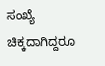ಸಂಖ್ಯೆ ಚಿಕ್ಕದಾಗಿದ್ದರೂ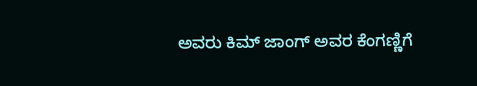ಅವರು ಕಿಮ್ ಜಾಂಗ್ ಅವರ ಕೆಂಗಣ್ಣಿಗೆ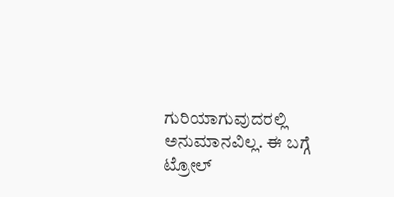ಗುರಿಯಾಗುವುದರಲ್ಲಿ ಅನುಮಾನವಿಲ್ಲ. ಈ ಬಗ್ಗೆ ಟ್ರೋಲ್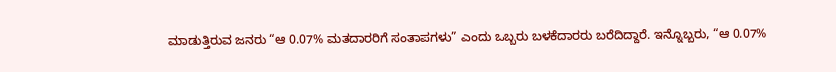ಮಾಡುತ್ತಿರುವ ಜನರು “ಆ 0.07% ಮತದಾರರಿಗೆ ಸಂತಾಪಗಳು” ಎಂದು ಒಬ್ಬರು ಬಳಕೆದಾರರು ಬರೆದಿದ್ದಾರೆ. ಇನ್ನೊಬ್ಬರು, “ಆ 0.07%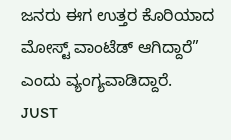ಜನರು ಈಗ ಉತ್ತರ ಕೊರಿಯಾದ ಮೋಸ್ಟ್ ವಾಂಟೆಡ್ ಆಗಿದ್ದಾರೆ” ಎಂದು ವ್ಯಂಗ್ಯವಾಡಿದ್ದಾರೆ.
JUST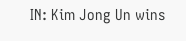IN: Kim Jong Un wins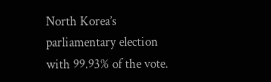North Korea’s parliamentary election with 99.93% of the vote.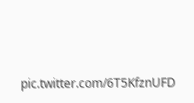pic.twitter.com/6T5KfznUFD